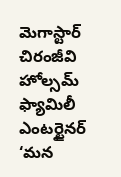మెగాస్టార్ చిరంజీవి హోల్సమ్ ఫ్యామిలీ ఎంటర్టైనర్ ‘మన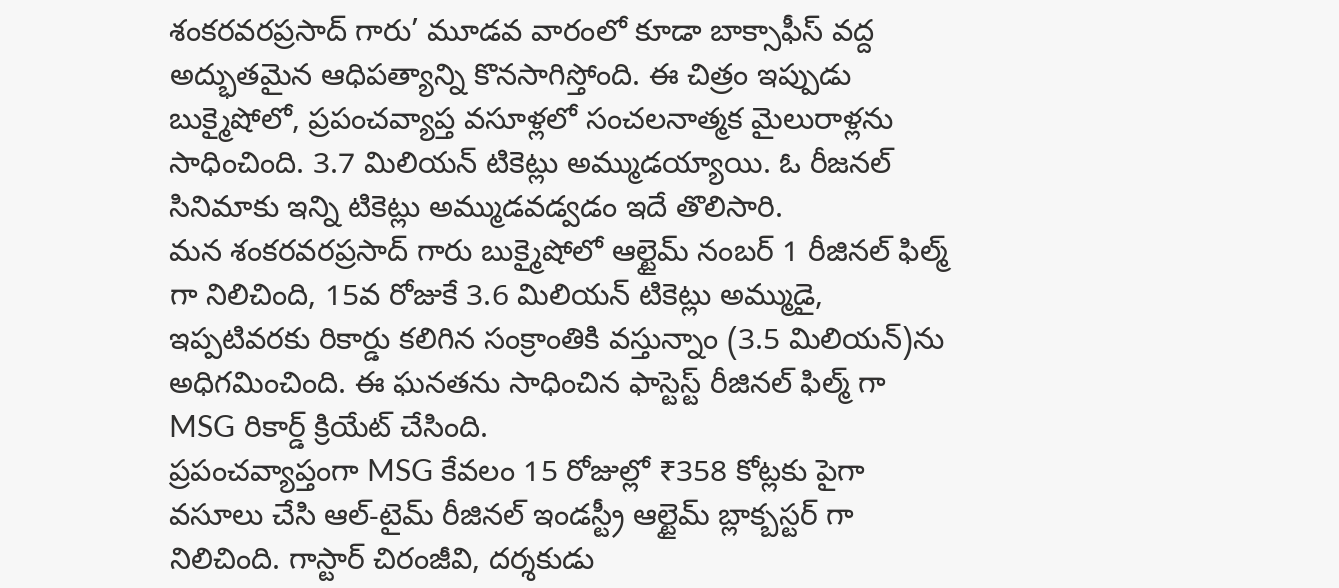శంకరవరప్రసాద్ గారు’ మూడవ వారంలో కూడా బాక్సాఫీస్ వద్ద అద్భుతమైన ఆధిపత్యాన్ని కొనసాగిస్తోంది. ఈ చిత్రం ఇప్పుడు బుక్మైషోలో, ప్రపంచవ్యాప్త వసూళ్లలో సంచలనాత్మక మైలురాళ్లను సాధించింది. 3.7 మిలియన్ టికెట్లు అమ్ముడయ్యాయి. ఓ రీజనల్ సినిమాకు ఇన్ని టికెట్లు అమ్ముడవడ్వడం ఇదే తొలిసారి.
మన శంకరవరప్రసాద్ గారు బుక్మైషోలో ఆల్టైమ్ నంబర్ 1 రీజినల్ ఫిల్మ్ గా నిలిచింది, 15వ రోజుకే 3.6 మిలియన్ టికెట్లు అమ్ముడై, ఇప్పటివరకు రికార్డు కలిగిన సంక్రాంతికి వస్తున్నాం (3.5 మిలియన్)ను అధిగమించింది. ఈ ఘనతను సాధించిన ఫాస్టెస్ట్ రీజినల్ ఫిల్మ్ గా MSG రికార్డ్ క్రియేట్ చేసింది.
ప్రపంచవ్యాప్తంగా MSG కేవలం 15 రోజుల్లో ₹358 కోట్లకు పైగా వసూలు చేసి ఆల్-టైమ్ రీజినల్ ఇండస్ట్రీ ఆల్టైమ్ బ్లాక్బస్టర్ గా నిలిచింది. గాస్టార్ చిరంజీవి, దర్శకుడు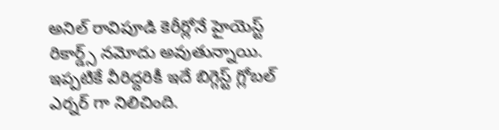అనిల్ రావిపూడి కెరీర్లోనే హైయెస్ట్ రికార్డ్స్ నమోదు అవుతున్నాయి. ఇప్పటికే వీరిద్దరికీ ఇదే బిగ్గెస్ట్ గ్లోబల్ ఎర్నర్ గా నిలిచింది.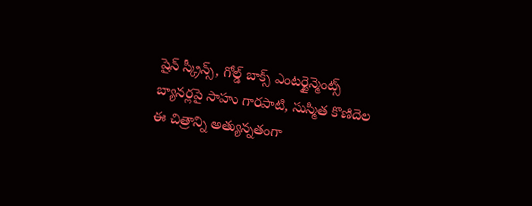షైన్ స్క్రీన్స్, గోల్డ్ బాక్స్ ఎంటర్టైన్మెంట్స్ బ్యానర్లపై సాహు గారపాటి, సుస్మిత కొణిదెల ఈ చిత్రాన్ని అత్యున్నతంగా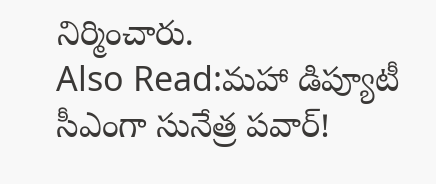నిర్మించారు.
Also Read:మహా డిప్యూటీ సీఎంగా సునేత్ర పవార్!